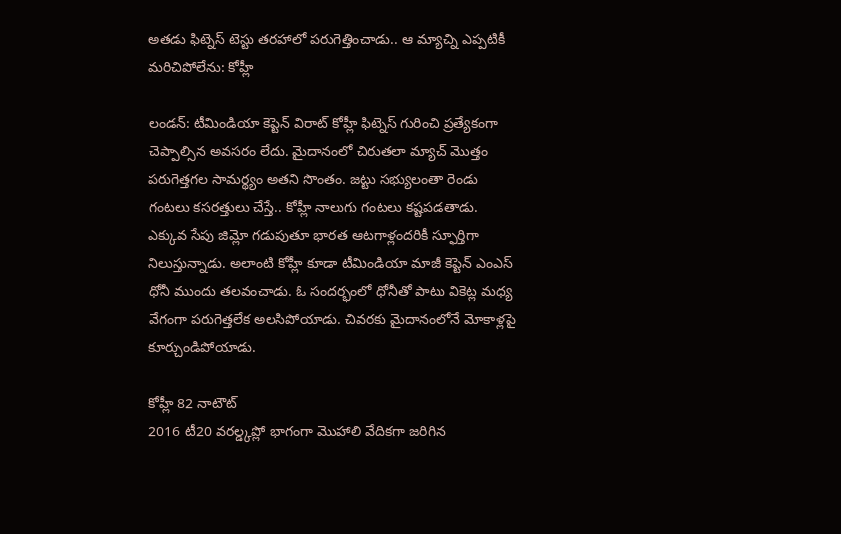అతడు ఫిట్నెస్ టెస్టు తరహాలో పరుగెత్తించాడు.. ఆ మ్యాచ్ని ఎప్పటికీ మరిచిపోలేను: కోహ్లీ

లండన్: టీమిండియా కెప్టెన్ విరాట్ కోహ్లీ ఫిట్నెస్ గురించి ప్రత్యేకంగా చెప్పాల్సిన అవసరం లేదు. మైదానంలో చిరుతలా మ్యాచ్ మొత్తం పరుగెత్తగల సామర్థ్యం అతని సొంతం. జట్టు సభ్యులంతా రెండు గంటలు కసరత్తులు చేస్తే.. కోహ్లీ నాలుగు గంటలు కష్టపడతాడు. ఎక్కువ సేపు జిమ్లో గడుపుతూ భారత ఆటగాళ్లందరికీ స్ఫూర్తిగా నిలుస్తున్నాడు. అలాంటి కోహ్లీ కూడా టీమిండియా మాజీ కెప్టెన్ ఎంఎస్ ధోనీ ముందు తలవంచాడు. ఓ సందర్భంలో ధోనీతో పాటు వికెట్ల మధ్య వేగంగా పరుగెత్తలేక అలసిపోయాడు. చివరకు మైదానంలోనే మోకాళ్లపై కూర్చుండిపోయాడు.

కోహ్లీ 82 నాటౌట్
2016 టీ20 వరల్డ్కప్లో భాగంగా మొహాలి వేదికగా జరిగిన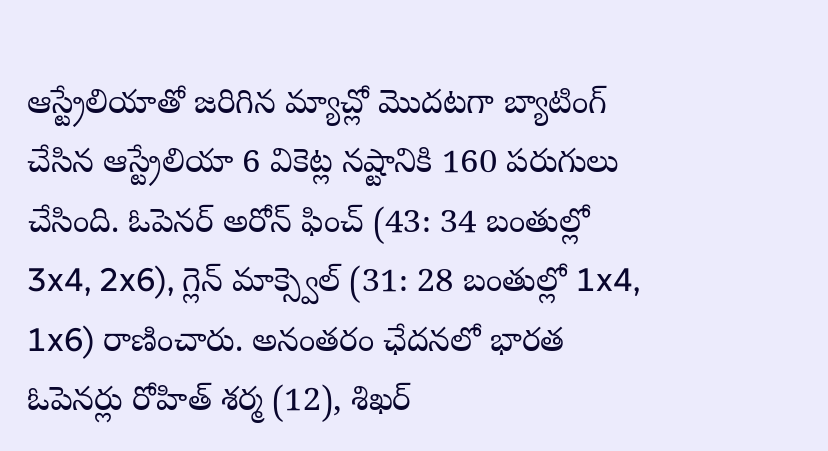ఆస్ట్రేలియాతో జరిగిన మ్యాచ్లో మొదటగా బ్యాటింగ్ చేసిన ఆస్ట్రేలియా 6 వికెట్ల నష్టానికి 160 పరుగులు చేసింది. ఓపెనర్ అరోన్ ఫించ్ (43: 34 బంతుల్లో 3x4, 2x6), గ్లెన్ మాక్స్వెల్ (31: 28 బంతుల్లో 1x4, 1x6) రాణించారు. అనంతరం ఛేదనలో భారత ఓపెనర్లు రోహిత్ శర్మ (12), శిఖర్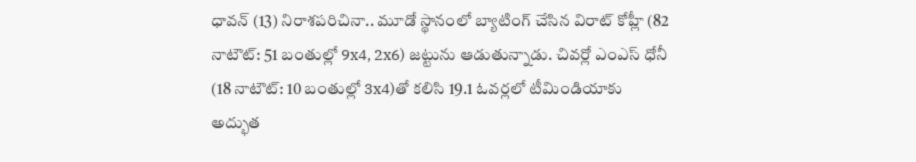ధావన్ (13) నిరాశపరిచినా.. మూడో స్థానంలో బ్యాటింగ్ చేసిన విరాట్ కోహ్లీ (82 నాటౌట్: 51 బంతుల్లో 9x4, 2x6) జట్టును ఆడుతున్నాడు. చివర్లో ఎంఎస్ ధోనీ (18 నాటౌట్: 10 బంతుల్లో 3x4)తో కలిసి 19.1 ఓవర్లలో టీమిండియాకు అద్భుత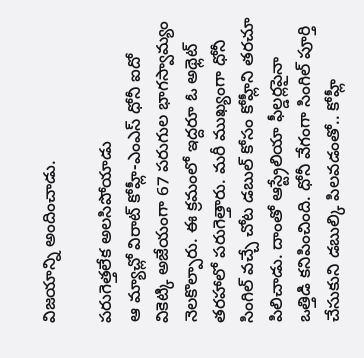విజయాన్ని అందించాడు.

పరుగెత్తలేక అలసిపోయాడు
ఆ మ్యాచ్లో విరాట్ కోహ్లీ-ఎంఎస్ ధోనీ ఐదో వికెట్కి అజేయంగా 67 పరుగుల భాగస్వామ్యం నెలకొల్పారు. ఈ క్రమంలో ఇద్దరూ ఓ అథ్లెట్ తరహాలో పరుగెత్తారు. మరీ ముఖ్యంగా ధోనీ సింగిల్ వచ్చే చోట డబుల్ కోసం కోహ్లీని తరచూ పిలిచాడు. దాంతో ఆస్ట్రేలియా ఫీల్డర్లపైనా ఒత్తిడి కనిపించింది. ధోనీ వేగంగా సింగిల్ పూర్తి చేసుకుని డబుల్కి పిలవడంతో.. కోహ్లీ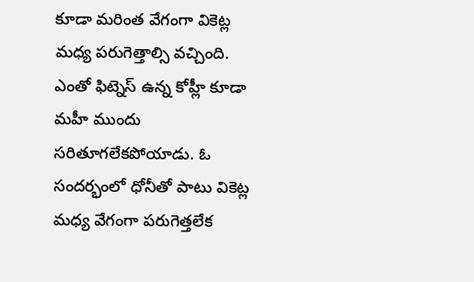కూడా మరింత వేగంగా వికెట్ల మధ్య పరుగెత్తాల్సి వచ్చింది. ఎంతో ఫిట్నెస్ ఉన్న కోహ్లీ కూడా మహీ ముందు సరితూగలేకపోయాడు. ఓ సందర్భంలో ధోనీతో పాటు వికెట్ల మధ్య వేగంగా పరుగెత్తలేక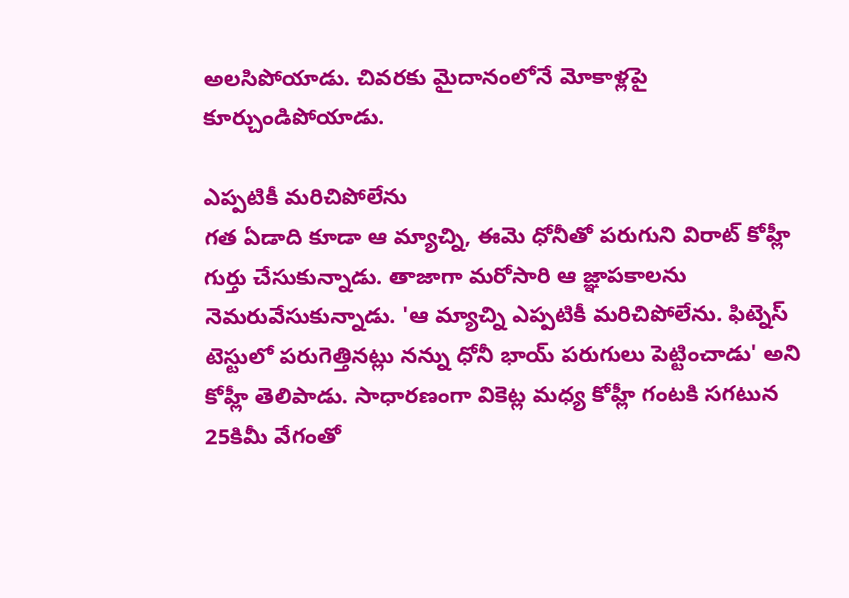అలసిపోయాడు. చివరకు మైదానంలోనే మోకాళ్లపై కూర్చుండిపోయాడు.

ఎప్పటికీ మరిచిపోలేను
గత ఏడాది కూడా ఆ మ్యాచ్ని, ఈమె ధోనీతో పరుగుని విరాట్ కోహ్లీ గుర్తు చేసుకున్నాడు. తాజాగా మరోసారి ఆ జ్ఞాపకాలను నెమరువేసుకున్నాడు. 'ఆ మ్యాచ్ని ఎప్పటికీ మరిచిపోలేను. ఫిట్నెస్ టెస్టులో పరుగెత్తినట్లు నన్ను ధోనీ భాయ్ పరుగులు పెట్టించాడు' అని కోహ్లీ తెలిపాడు. సాధారణంగా వికెట్ల మధ్య కోహ్లీ గంటకి సగటున 25కిమీ వేగంతో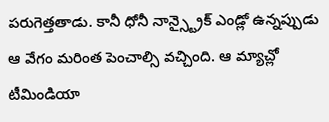పరుగెత్తతాడు. కానీ ధోనీ నాన్స్ట్రైక్ ఎండ్లో ఉన్నప్పుడు ఆ వేగం మరింత పెంచాల్సి వచ్చింది. ఆ మ్యాచ్లో టీమిండియా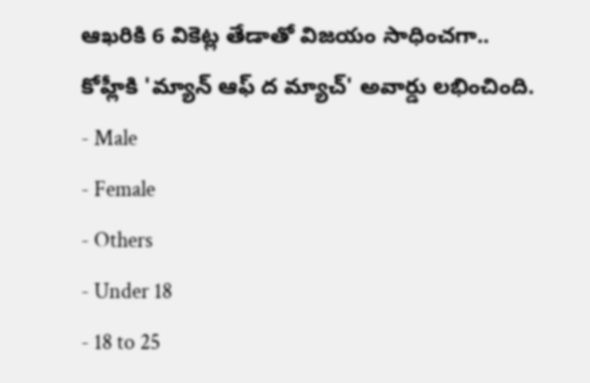ఆఖరికి 6 వికెట్ల తేడాతో విజయం సాధించగా.. కోహ్లీకి 'మ్యాన్ ఆఫ్ ద మ్యాచ్' అవార్డు లభించింది.
- Male
- Female
- Others
- Under 18
- 18 to 25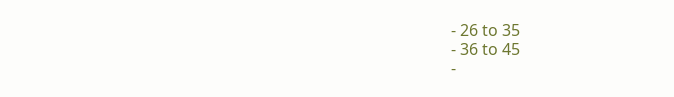- 26 to 35
- 36 to 45
-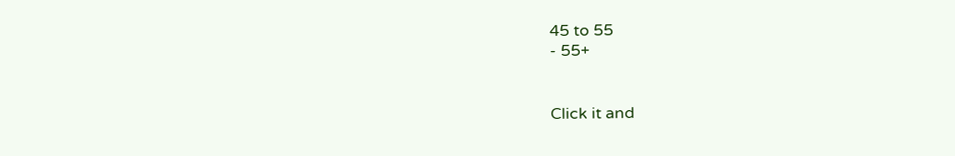45 to 55
- 55+


Click it and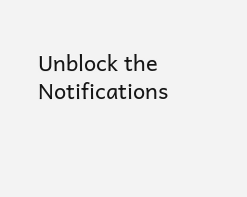Unblock the Notifications